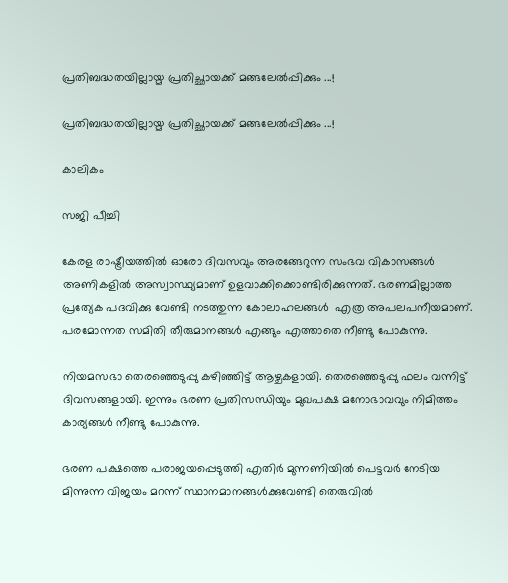പ്രതിബദ്ധതയില്ലായ്മ പ്രതിച്ഛായക്ക് മങ്ങലേൽപ്പിക്കും ...!

പ്രതിബദ്ധതയില്ലായ്മ പ്രതിച്ഛായക്ക് മങ്ങലേൽപ്പിക്കും ...!

കാലികം

സജി പീച്ചി

കേരള രാഷ്ട്രീയത്തിൽ ഓരോ ദിവസവും അരങ്ങേറുന്ന സംഭവ വികാസങ്ങൾ അണികളിൽ അസ്വാസ്ഥ്യമാണ് ഉളവാക്കിക്കൊണ്ടിരിക്കുന്നത്. ഭരണമില്ലാത്ത പ്രത്യേക പദവിക്കു വേണ്ടി നടത്തുന്ന കോലാഹലങ്ങൾ  എത്ര അപലപനീയമാണ്. പരമോന്നത സമിതി തീരുമാനങ്ങൾ എങ്ങും എത്താതെ നീണ്ടു പോകുന്നു.

നിയമസഭാ തെരഞ്ഞെടുപ്പു കഴിഞ്ഞിട്ട് ആഴ്ചകളായി. തെരഞ്ഞെടുപ്പു ഫലം വന്നിട്ട് ദിവസങ്ങളായി. ഇന്നും ഭരണ പ്രതിസന്ധിയും മുഖപക്ഷ മനോഭാവവും നിമിത്തം കാര്യങ്ങൾ നീണ്ടു പോകുന്നു.

ഭരണ പക്ഷത്തെ പരാജയപ്പെടുത്തി എതിർ മുന്നണിയിൽ പെട്ടവർ നേടിയ മിന്നുന്ന വിജയം മറന്ന് സ്ഥാനമാനങ്ങൾക്കുവേണ്ടി തെരുവിൽ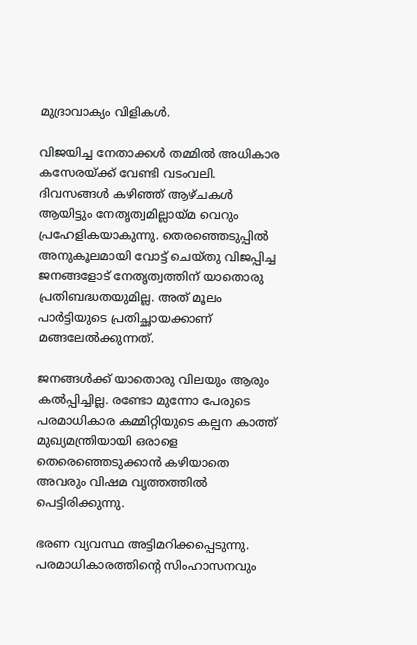മുദ്രാവാക്യം വിളികൾ.

വിജയിച്ച നേതാക്കൾ തമ്മിൽ അധികാര കസേരയ്ക്ക് വേണ്ടി വടംവലി. ദിവസങ്ങൾ കഴിഞ്ഞ് ആഴ്‌ചകൾ ആയിട്ടും നേതൃത്വമില്ലായ്‌മ വെറും പ്രഹേളികയാകുന്നു. തെരഞ്ഞെടുപ്പിൽ അനുകൂലമായി വോട്ട് ചെയ്തു വിജപ്പിച്ച ജനങ്ങളോട് നേതൃത്വത്തിന് യാതൊരു പ്രതിബദ്ധതയുമില്ല. അത് മൂലം പാർട്ടിയുടെ പ്രതിച്ഛായക്കാണ് മങ്ങലേൽക്കുന്നത്.

ജനങ്ങൾക്ക് യാതൊരു വിലയും ആരും കൽപ്പിച്ചില്ല. രണ്ടോ മുന്നോ പേരുടെ പരമാധികാര കമ്മിറ്റിയുടെ കല്പന കാത്ത് മുഖ്യമന്ത്രിയായി ഒരാളെ തെരെഞ്ഞെടുക്കാൻ കഴിയാതെ അവരും വിഷമ വൃത്തത്തിൽ പെട്ടിരിക്കുന്നു.

ഭരണ വ്യവസ്ഥ അട്ടിമറിക്കപ്പെടുന്നു. പരമാധികാരത്തിന്റെ സിംഹാസനവും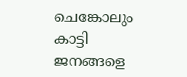ചെങ്കോലും കാട്ടി ജനങ്ങളെ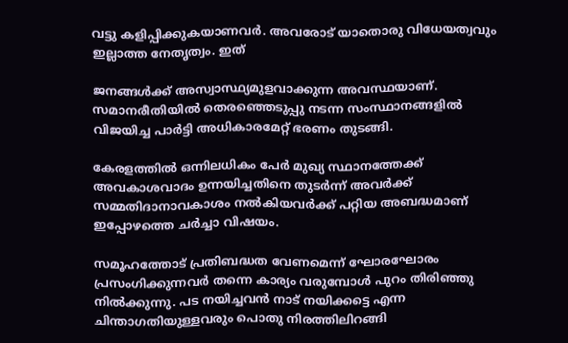വട്ടു കളിപ്പിക്കുകയാണവർ. അവരോട് യാതൊരു വിധേയത്വവും ഇല്ലാത്ത നേതൃത്വം. ഇത്

ജനങ്ങൾക്ക് അസ്വാസ്ഥ്യമുളവാക്കുന്ന അവസ്ഥയാണ്. സമാനരീതിയിൽ തെരഞ്ഞെടുപ്പു നടന്ന സംസ്ഥാനങ്ങളിൽ വിജയിച്ച പാർട്ടി അധികാരമേറ്റ് ഭരണം തുടങ്ങി.

കേരളത്തിൽ ഒന്നിലധികം പേർ മുഖ്യ സ്ഥാനത്തേക്ക് അവകാശവാദം ഉന്നയിച്ചതിനെ തുടർന്ന് അവർക്ക് സമ്മതിദാനാവകാശം നൽകിയവർക്ക് പറ്റിയ അബദ്ധമാണ് ഇപ്പോഴത്തെ ചർച്ചാ വിഷയം.

സമൂഹത്തോട് പ്രതിബദ്ധത വേണമെന്ന് ഘോരഘോരം പ്രസംഗിക്കുന്നവർ തന്നെ കാര്യം വരുമ്പോൾ പുറം തിരിഞ്ഞു നിൽക്കുന്നു. പട നയിച്ചവൻ നാട് നയിക്കട്ടെ എന്ന ചിന്താഗതിയുള്ളവരും പൊതു നിരത്തിലിറങ്ങി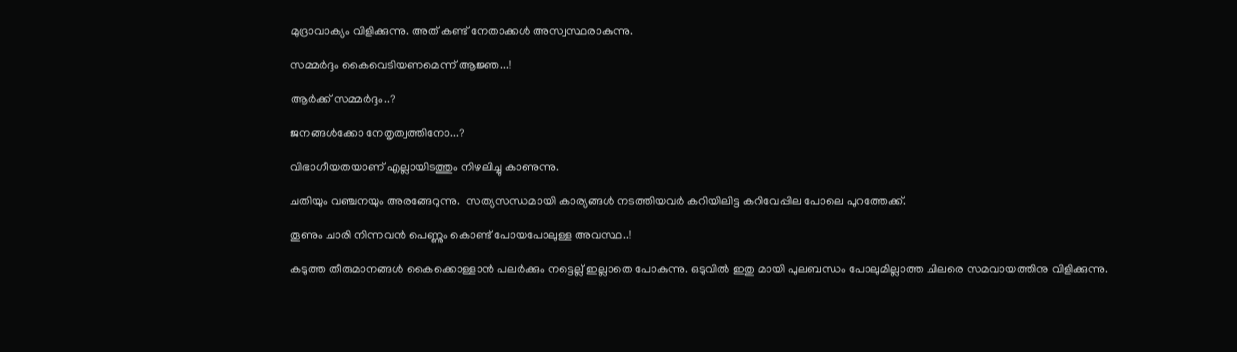മുദ്രാവാക്യം വിളിക്കുന്നു. അത് കണ്ട് നേതാക്കൾ അസ്വസ്ഥരാകുന്നു.

സമ്മർദ്ദം കൈവെടിയണമെന്ന് ആജ്ഞ...!

ആർക്ക് സമ്മർദ്ദം..?

ജനങ്ങൾക്കോ നേതൃത്വത്തിനോ...?

വിഭാഗീയതയാണ് എല്ലായിടത്തും നിഴലിച്ചു കാണുന്നു.

ചതിയും വഞ്ചനയും അരങ്ങേറുന്നു.  സത്യസന്ധമായി കാര്യങ്ങൾ നടത്തിയവർ കറിയിലിട്ട കറിവേപ്പില പോലെ പുറത്തേക്ക്.

തൂണും ചാരി നിന്നവൻ പെണ്ണും കൊണ്ട് പോയപോലുള്ള അവസ്ഥ..!

കടുത്ത തീരുമാനങ്ങൾ കൈക്കൊള്ളാൻ പലർക്കും നട്ടെല്ല് ഇല്ലാതെ പോകുന്നു. ഒടുവിൽ ഇതു മായി പുലബന്ധം പോലുമില്ലാത്ത ചിലരെ സമവായത്തിനു വിളിക്കുന്നു.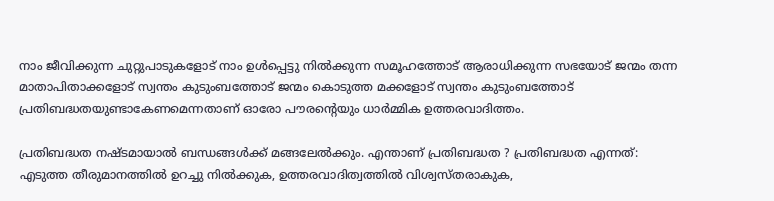നാം ജീവിക്കുന്ന ചുറ്റുപാടുകളോട് നാം ഉൾപ്പെട്ടു നിൽക്കുന്ന സമൂഹത്തോട് ആരാധിക്കുന്ന സഭയോട് ജന്മം തന്ന മാതാപിതാക്കളോട് സ്വന്തം കുടുംബത്തോട് ജന്മം കൊടുത്ത മക്കളോട് സ്വന്തം കുടുംബത്തോട് പ്രതിബദ്ധതയുണ്ടാകേണമെന്നതാണ് ഓരോ പൗരന്റെയും ധാർമ്മിക ഉത്തരവാദിത്തം.

പ്രതിബദ്ധത നഷ്ടമായാൽ ബന്ധങ്ങൾക്ക് മങ്ങലേൽക്കും. എന്താണ് പ്രതിബദ്ധത ? പ്രതിബദ്ധത എന്നത്: എടുത്ത തീരുമാനത്തിൽ ഉറച്ചു നിൽക്കുക, ഉത്തരവാദിത്വത്തിൽ വിശ്വസ്തരാകുക,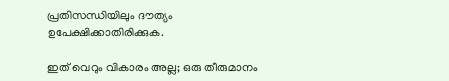പ്രതിസന്ധിയിലും ദൗത്യം ഉപേക്ഷിക്കാതിരിക്കുക.

ഇത് വെറും വികാരം അല്ല; ഒരു തീരുമാനം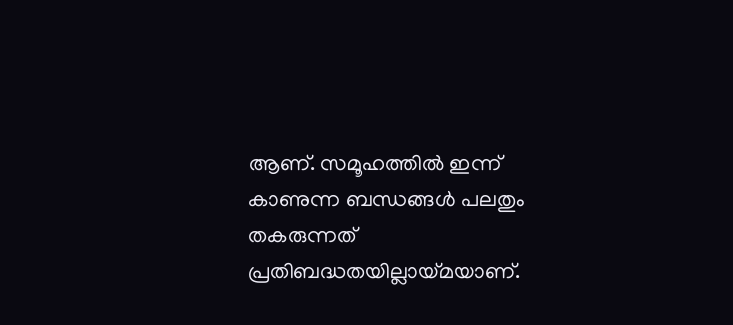ആണ്. സമൂഹത്തിൽ ഇന്ന് കാണുന്ന ബന്ധങ്ങൾ പലതും തകരുന്നത് പ്രതിബദ്ധതയില്ലായ്മയാണ്.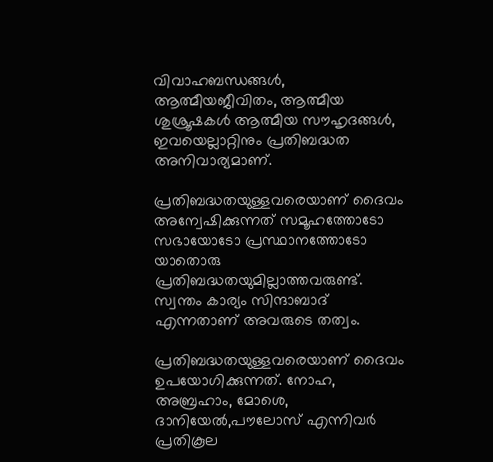വിവാഹബന്ധങ്ങൾ, ആത്മീയജീവിതം, ആത്മീയ ശുശ്രൂഷകൾ ആത്മീയ സൗഹൃദങ്ങൾ, ഇവയെല്ലാറ്റിനും പ്രതിബദ്ധത അനിവാര്യമാണ്.

പ്രതിബദ്ധതയുള്ളവരെയാണ് ദൈവം അന്വേഷിക്കുന്നത് സമൂഹത്തോടോ സഭായോടോ പ്രസ്ഥാനത്തോടോ യാതൊരു പ്രതിബദ്ധതയുമില്ലാത്തവരുണ്ട്. സ്വന്തം കാര്യം സിന്ദാബാദ് എന്നതാണ് അവരുടെ തത്വം.

പ്രതിബദ്ധതയുള്ളവരെയാണ് ദൈവം ഉപയോഗിക്കുന്നത്. നോഹ, അബ്രഹാം, മോശെ, ദാനിയേൽ,പൗലോസ് എന്നിവർ പ്രതികൂല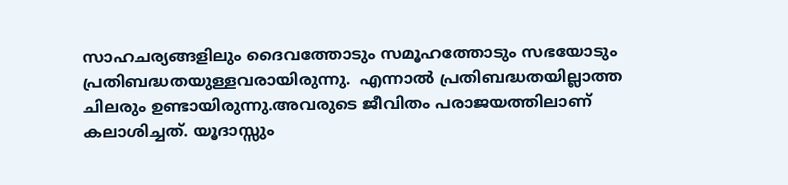സാഹചര്യങ്ങളിലും ദൈവത്തോടും സമൂഹത്തോടും സഭയോടും പ്രതിബദ്ധതയുള്ളവരായിരുന്നു.  എന്നാൽ പ്രതിബദ്ധതയില്ലാത്ത ചിലരും ഉണ്ടായിരുന്നു.അവരുടെ ജീവിതം പരാജയത്തിലാണ് കലാശിച്ചത്. യൂദാസ്സും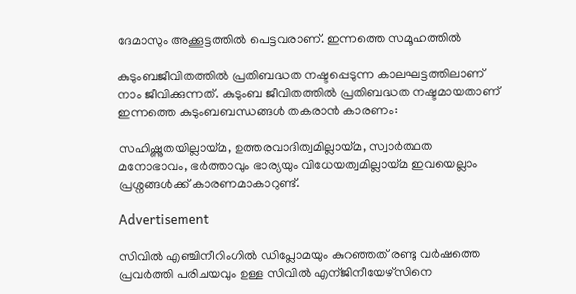ദേമാസും അക്കൂട്ടത്തിൽ പെട്ടവരാണ്. ഇന്നത്തെ സമൂഹത്തിൽ

കുടുംബജീവിതത്തിൽ പ്രതിബദ്ധത നഷ്ടപ്പെടുന്ന കാലഘട്ടത്തിലാണ് നാം ജീവിക്കുന്നത്. കുടുംബ ജീവിതത്തിൽ പ്രതിബദ്ധത നഷ്ടമായതാണ്  ഇന്നത്തെ കുടുംബബന്ധങ്ങൾ തകരാൻ കാരണം:

സഹിഷ്ണുതയില്ലായ്മ, ഉത്തരവാദിത്വമില്ലായ്മ, സ്വാർത്ഥത മനോഭാവം, ഭർത്താവും ഭാര്യയും വിധേയത്വമില്ലായ്മ ഇവയെല്ലാം പ്രശ്നങ്ങൾക്ക് കാരണമാകാറുണ്ട്.

Advertisement

സിവിൽ എഞ്ചിനീറിംഗിൽ ഡിപ്ലോമയും കുറഞ്ഞത് രണ്ടു വർഷത്തെ പ്രവർത്തി പരിചയവും ഉള്ള സിവിൽ എന്ജിനീയേഴ്സിനെ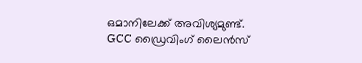ഒമാനിലേക്ക് അവിശ്യമുണ്ട്.  GCC ഡ്രൈവിംഗ് ലൈൻസ്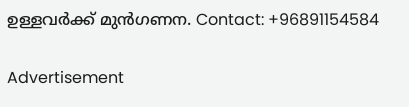ഉള്ളവർക്ക് മുൻഗണന. Contact: +96891154584

Advertisement